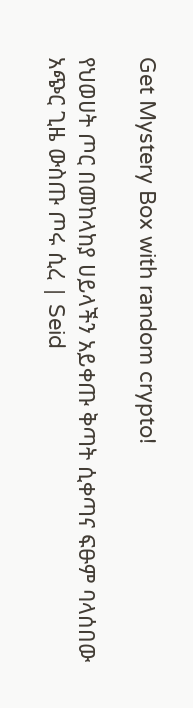Get Mystery Box with random crypto!

የህወሀት ጦር በመከላከያ ሀይላችን አይቀጡ ቅጣት ሲቀጣና ፍፁም ባላሰበው አጭር ጊዜ ውስጡ ጦሩ ሲረ | Seid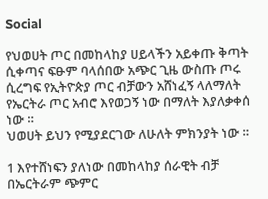Social

የህወሀት ጦር በመከላከያ ሀይላችን አይቀጡ ቅጣት ሲቀጣና ፍፁም ባላሰበው አጭር ጊዜ ውስጡ ጦሩ ሲረግፍ የኢትዮጵያ ጦር ብቻውን አሸነፈኝ ላለማለት የኤርትራ ጦር አብሮ እየወጋኝ ነው በማለት እያለቃቀሰ ነው ።
ህወሀት ይህን የሚያደርገው ለሁለት ምክንያት ነው ።

1 እየተሸነፍን ያለነው በመከላከያ ሰራዊት ብቻ በኤርትራም ጭምር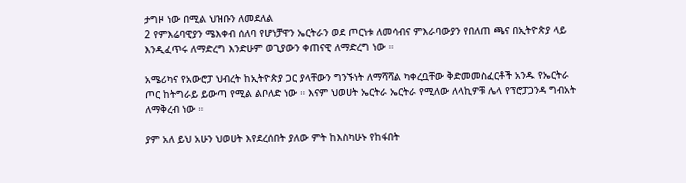ታግዞ ነው በሚል ህዝቡን ለመደለል
2 የምእሬባዊያን ሜእቀብ ሰለባ የሆነቻዋን ኤርትራን ወደ ጦርነቱ ለመሳብና ምእራባውያን የበለጠ ጫና በኢትዮጵያ ላይ እንዲፈጥሩ ለማድረግ እንድሁም ወጊያውን ቀጠናዊ ለማድረግ ነው ።

አሜሪካና የአውሮፓ ህብረት ከኢትዮጵያ ጋር ያላቸውን ግንኙነት ለማሻሻል ካቀረቧቸው ቅድመመስፈርቶች አንዱ የኤርትራ ጦር ከትግራይ ይውጣ የሚል ልቦለድ ነው ። እናም ህወሀት ኤርትራ ኤርትራ የሚለው ለላኪዎቹ ሌላ የፕሮፓጋንዳ ግብአት ለማቅረብ ነው ።

ያም አለ ይህ አሁን ህወሀት እየደረሰበት ያለው ምት ከእስካሁኑ የከፋበት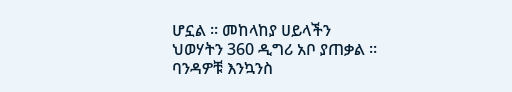ሆኗል ። መከላከያ ሀይላችን ህወሃትን 360 ዲግሪ አቦ ያጠቃል ። ባንዳዎቹ እንኳንስ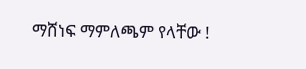ማሸነፍ ማምለጫም የላቸው !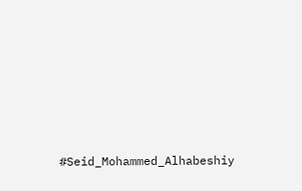#Seid_Mohammed_Alhabeshiy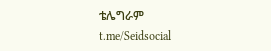ቴሌግራም
t.me/Seidsocial